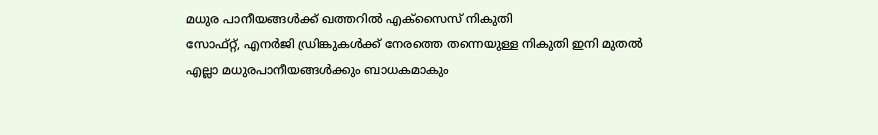മധുര പാനീയങ്ങൾക്ക് ഖത്തറിൽ എക്സൈസ് നികുതി
സോഫ്റ്റ്, എനർജി ഡ്രിങ്കുകൾക്ക് നേരത്തെ തന്നെയുള്ള നികുതി ഇനി മുതൽ എല്ലാ മധുരപാനീയങ്ങൾക്കും ബാധകമാകും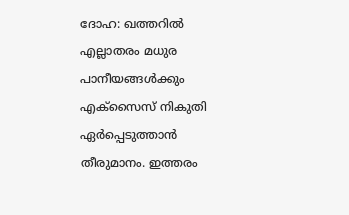ദോഹ: ഖത്തറിൽ എല്ലാതരം മധുര പാനീയങ്ങൾക്കും എക്സൈസ് നികുതി ഏർപ്പെടുത്താൻ തീരുമാനം. ഇത്തരം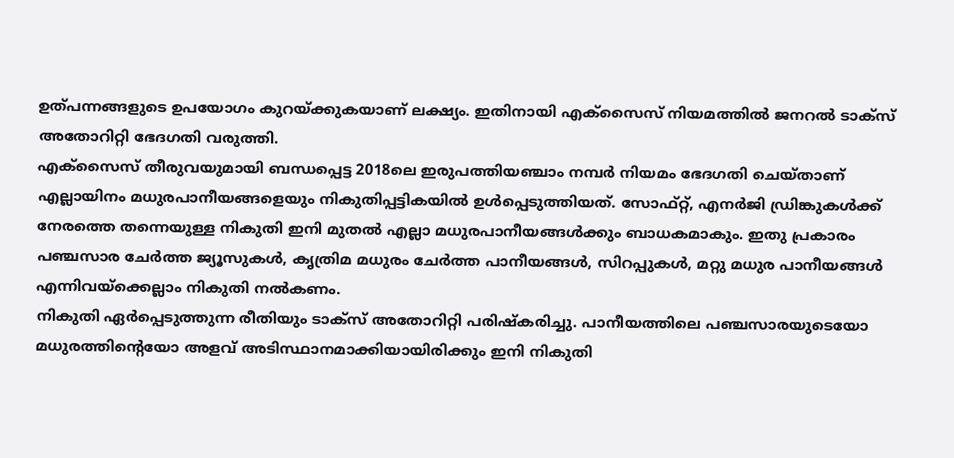ഉത്പന്നങ്ങളുടെ ഉപയോഗം കുറയ്ക്കുകയാണ് ലക്ഷ്യം. ഇതിനായി എക്സൈസ് നിയമത്തിൽ ജനറൽ ടാക്സ് അതോറിറ്റി ഭേദഗതി വരുത്തി.
എക്സൈസ് തീരുവയുമായി ബന്ധപ്പെട്ട 2018ലെ ഇരുപത്തിയഞ്ചാം നമ്പർ നിയമം ഭേദഗതി ചെയ്താണ് എല്ലായിനം മധുരപാനീയങ്ങളെയും നികുതിപ്പട്ടികയിൽ ഉൾപ്പെടുത്തിയത്. സോഫ്റ്റ്, എനർജി ഡ്രിങ്കുകൾക്ക് നേരത്തെ തന്നെയുള്ള നികുതി ഇനി മുതൽ എല്ലാ മധുരപാനീയങ്ങൾക്കും ബാധകമാകും. ഇതു പ്രകാരം പഞ്ചസാര ചേർത്ത ജ്യൂസുകൾ, കൃത്രിമ മധുരം ചേർത്ത പാനീയങ്ങൾ, സിറപ്പുകൾ, മറ്റു മധുര പാനീയങ്ങൾ എന്നിവയ്ക്കെല്ലാം നികുതി നൽകണം.
നികുതി ഏർപ്പെടുത്തുന്ന രീതിയും ടാക്സ് അതോറിറ്റി പരിഷ്കരിച്ചു. പാനീയത്തിലെ പഞ്ചസാരയുടെയോ മധുരത്തിന്റെയോ അളവ് അടിസ്ഥാനമാക്കിയായിരിക്കും ഇനി നികുതി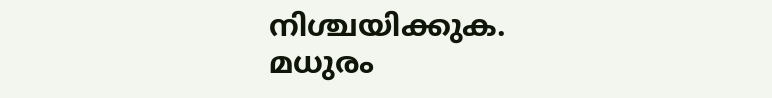നിശ്ചയിക്കുക. മധുരം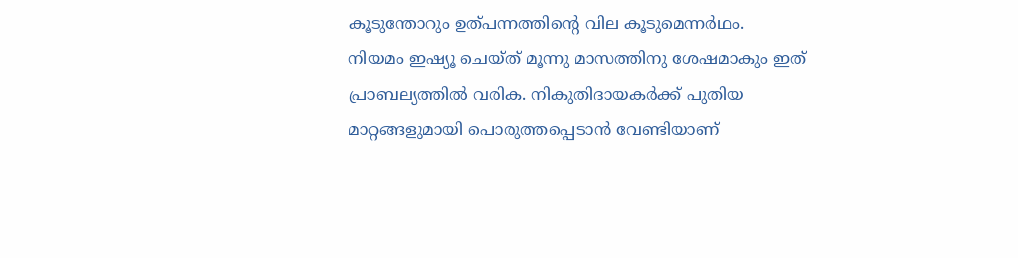കൂടുന്തോറും ഉത്പന്നത്തിന്റെ വില കൂടുമെന്നർഥം.
നിയമം ഇഷ്യൂ ചെയ്ത് മൂന്നു മാസത്തിനു ശേഷമാകും ഇത് പ്രാബല്യത്തിൽ വരിക. നികുതിദായകർക്ക് പുതിയ മാറ്റങ്ങളുമായി പൊരുത്തപ്പെടാൻ വേണ്ടിയാണ്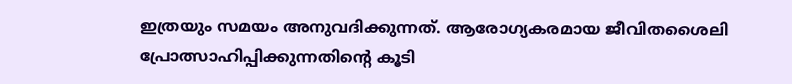ഇത്രയും സമയം അനുവദിക്കുന്നത്. ആരോഗ്യകരമായ ജീവിതശൈലി പ്രോത്സാഹിപ്പിക്കുന്നതിന്റെ കൂടി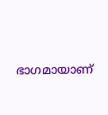ഭാഗമായാണ്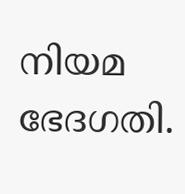നിയമ ഭേദഗതി.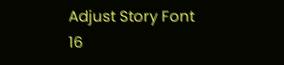Adjust Story Font
16